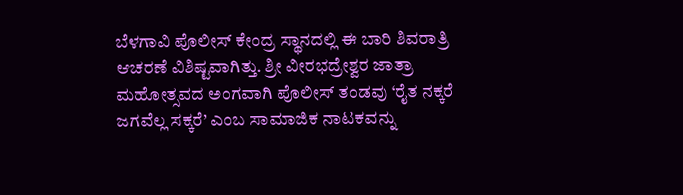ಬೆಳಗಾವಿ ಪೊಲೀಸ್ ಕೇಂದ್ರ ಸ್ಥಾನದಲ್ಲಿ ಈ ಬಾರಿ ಶಿವರಾತ್ರಿ ಆಚರಣೆ ವಿಶಿಷ್ಟವಾಗಿತ್ತು. ಶ್ರೀ ವೀರಭದ್ರೇಶ್ವರ ಜಾತ್ರಾ ಮಹೋತ್ಸವದ ಅಂಗವಾಗಿ ಪೊಲೀಸ್ ತಂಡವು ‘ರೈತ ನಕ್ಕರೆ ಜಗವೆಲ್ಲ ಸಕ್ಕರೆ’ ಎಂಬ ಸಾಮಾಜಿಕ ನಾಟಕವನ್ನು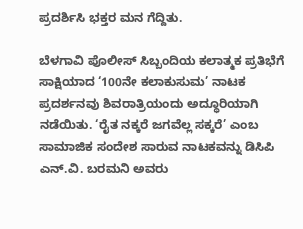ಪ್ರದರ್ಶಿಸಿ ಭಕ್ತರ ಮನ ಗೆದ್ದಿತು.

ಬೆಳಗಾವಿ ಪೊಲೀಸ್ ಸಿಬ್ಬಂದಿಯ ಕಲಾತ್ಮಕ ಪ್ರತಿಭೆಗೆ ಸಾಕ್ಷಿಯಾದ ‘100ನೇ ಕಲಾಕುಸುಮ’ ನಾಟಕ ಪ್ರದರ್ಶನವು ಶಿವರಾತ್ರಿಯಂದು ಅದ್ಧೂರಿಯಾಗಿ ನಡೆಯಿತು. ‘ರೈತ ನಕ್ಕರೆ ಜಗವೆಲ್ಲ ಸಕ್ಕರೆ’ ಎಂಬ ಸಾಮಾಜಿಕ ಸಂದೇಶ ಸಾರುವ ನಾಟಕವನ್ನು ಡಿಸಿಪಿ ಎನ್.ವಿ. ಬರಮನಿ ಅವರು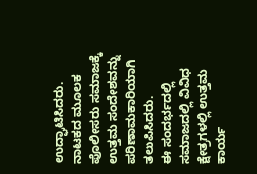ಉದ್ಘಾಟಿಸಿದರು. ನಾಟಕದ ಮೂಲಕ ಪೊಲೀಸರು ಸಮಾಜಕ್ಕೆ ಉತ್ತಮ ಸಂದೇಶವನ್ನು ಪರಿಣಾಮಕಾರಿಯಾಗಿ ತಲುಪಿಸಿದರು.
ಈ ಸಂದರ್ಭದಲ್ಲಿ ಸಮಾಜದಲ್ಲಿ ವಿವಿಧ ಕ್ಷೇತ್ರಗಳಲ್ಲಿ ಉತ್ತಮ ಕಾರ್ಯ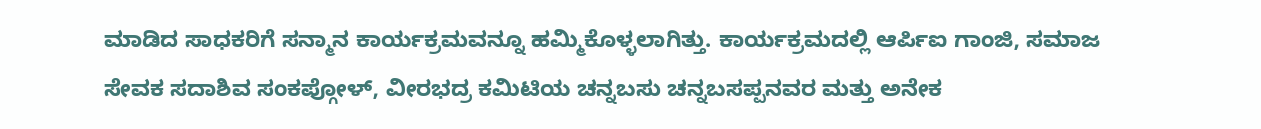ಮಾಡಿದ ಸಾಧಕರಿಗೆ ಸನ್ಮಾನ ಕಾರ್ಯಕ್ರಮವನ್ನೂ ಹಮ್ಮಿಕೊಳ್ಳಲಾಗಿತ್ತು. ಕಾರ್ಯಕ್ರಮದಲ್ಲಿ ಆರ್ಪಿಐ ಗಾಂಜಿ, ಸಮಾಜ ಸೇವಕ ಸದಾಶಿವ ಸಂಕಪ್ಗೋಳ್, ವೀರಭದ್ರ ಕಮಿಟಿಯ ಚನ್ನಬಸು ಚನ್ನಬಸಪ್ಪನವರ ಮತ್ತು ಅನೇಕ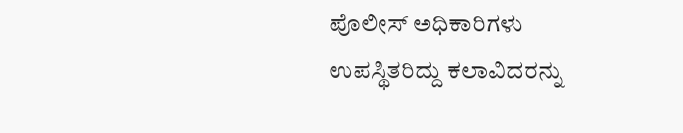ಪೊಲೀಸ್ ಅಧಿಕಾರಿಗಳು ಉಪಸ್ಥಿತರಿದ್ದು ಕಲಾವಿದರನ್ನು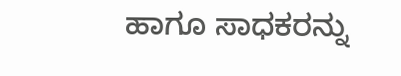ಹಾಗೂ ಸಾಧಕರನ್ನು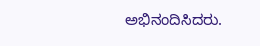ಅಭಿನಂದಿಸಿದರು.